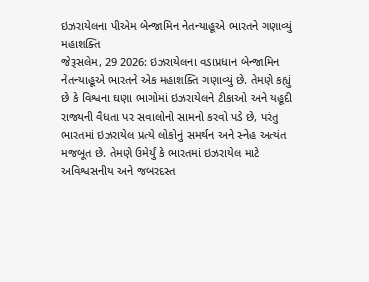ઇઝરાયેલના પીએમ બેન્જામિન નેતન્યાહૂએ ભારતને ગણાવ્યું મહાશક્તિ
જેરૂસલેમ, 29 2026: ઇઝરાયેલના વડાપ્રધાન બેન્જામિન નેતન્યાહૂએ ભારતને એક મહાશક્તિ ગણાવ્યું છે. તેમણે કહ્યું છે કે વિશ્વના ઘણા ભાગોમાં ઇઝરાયેલને ટીકાઓ અને યહૂદી રાજ્યની વૈધતા પર સવાલોનો સામનો કરવો પડે છે, પરંતુ ભારતમાં ઇઝરાયેલ પ્રત્યે લોકોનું સમર્થન અને સ્નેહ અત્યંત મજબૂત છે. તેમણે ઉમેર્યું કે ભારતમાં ઇઝરાયેલ માટે અવિશ્વસનીય અને જબરદસ્ત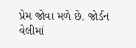પ્રેમ જોવા મળે છે. જોર્ડન વેલીમાં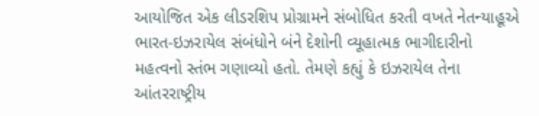આયોજિત એક લીડરશિપ પ્રોગ્રામને સંબોધિત કરતી વખતે નેતન્યાહૂએ ભારત-ઇઝરાયેલ સંબંધોને બંને દેશોની વ્યૂહાત્મક ભાગીદારીનો મહત્વનો સ્તંભ ગણાવ્યો હતો. તેમણે કહ્યું કે ઇઝરાયેલ તેના આંતરરાષ્ટ્રીય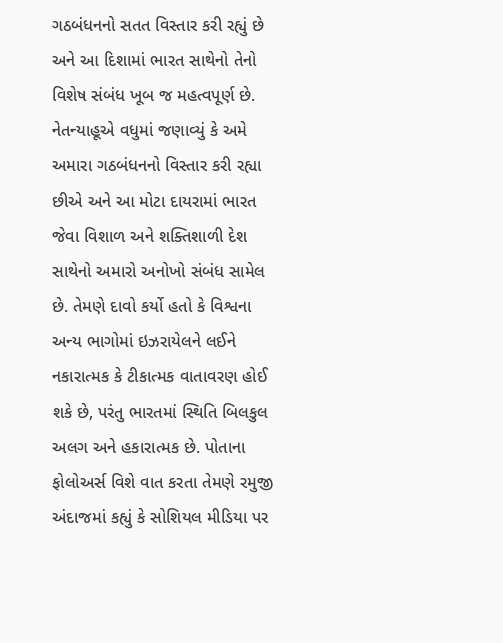ગઠબંધનનો સતત વિસ્તાર કરી રહ્યું છે અને આ દિશામાં ભારત સાથેનો તેનો વિશેષ સંબંધ ખૂબ જ મહત્વપૂર્ણ છે.
નેતન્યાહૂએ વધુમાં જણાવ્યું કે અમે અમારા ગઠબંધનનો વિસ્તાર કરી રહ્યા છીએ અને આ મોટા દાયરામાં ભારત જેવા વિશાળ અને શક્તિશાળી દેશ સાથેનો અમારો અનોખો સંબંધ સામેલ છે. તેમણે દાવો કર્યો હતો કે વિશ્વના અન્ય ભાગોમાં ઇઝરાયેલને લઈને નકારાત્મક કે ટીકાત્મક વાતાવરણ હોઈ શકે છે, પરંતુ ભારતમાં સ્થિતિ બિલકુલ અલગ અને હકારાત્મક છે. પોતાના ફોલોઅર્સ વિશે વાત કરતા તેમણે રમુજી અંદાજમાં કહ્યું કે સોશિયલ મીડિયા પર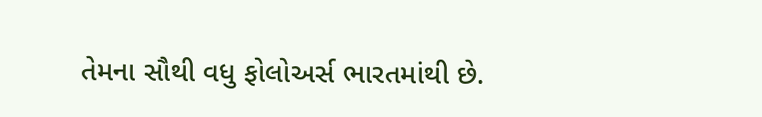તેમના સૌથી વધુ ફોલોઅર્સ ભારતમાંથી છે.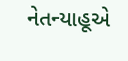નેતન્યાહૂએ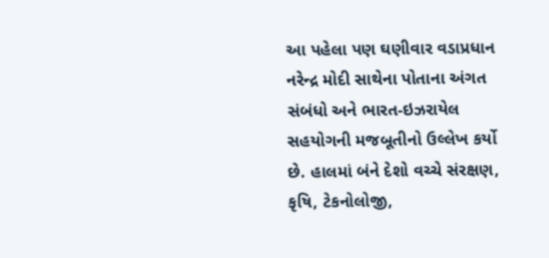આ પહેલા પણ ઘણીવાર વડાપ્રધાન નરેન્દ્ર મોદી સાથેના પોતાના અંગત સંબંધો અને ભારત-ઇઝરાયેલ સહયોગની મજબૂતીનો ઉલ્લેખ કર્યો છે. હાલમાં બંને દેશો વચ્ચે સંરક્ષણ, કૃષિ, ટેકનોલોજી,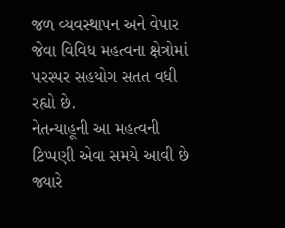જળ વ્યવસ્થાપન અને વેપાર જેવા વિવિધ મહત્વના ક્ષેત્રોમાં પરસ્પર સહયોગ સતત વધી રહ્યો છે.
નેતન્યાહૂની આ મહત્વની ટિપ્પણી એવા સમયે આવી છે જ્યારે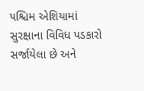પશ્ચિમ એશિયામાં સુરક્ષાના વિવિધ પડકારો સર્જાયેલા છે અને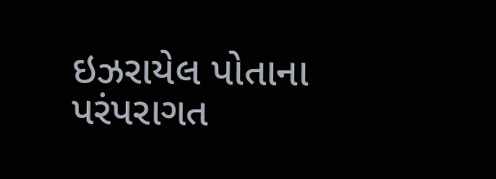ઇઝરાયેલ પોતાના પરંપરાગત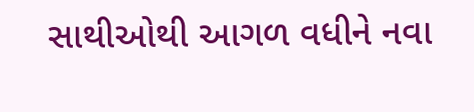સાથીઓથી આગળ વધીને નવા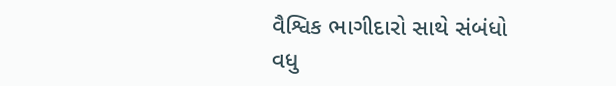વૈશ્વિક ભાગીદારો સાથે સંબંધો વધુ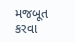મજબૂત કરવા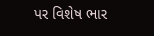પર વિશેષ ભાર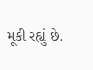મૂકી રહ્યું છે.